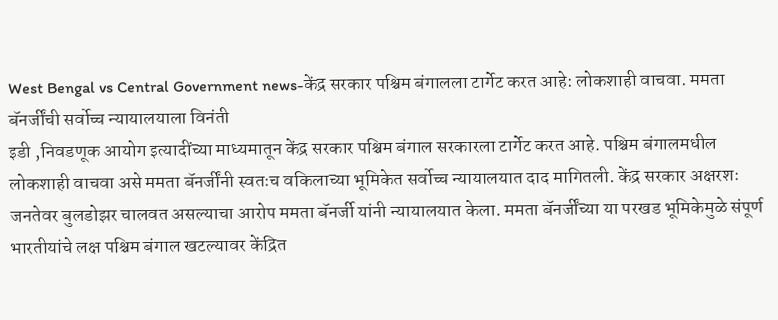West Bengal vs Central Government news-केंद्र सरकार पश्चिम बंगालला टार्गेट करत आहे: लोकशाही वाचवा. ममता बॅनर्जींची सर्वोच्च न्यायालयाला विनंती
इडी ,निवडणूक आयोग इत्यादींच्या माध्यमातून केंद्र सरकार पश्चिम बंगाल सरकारला टार्गेट करत आहे. पश्चिम बंगालमधील लोकशाही वाचवा असे ममता बॅनर्जींनी स्वतःच वकिलाच्या भूमिकेत सर्वोच्च न्यायालयात दाद मागितली. केंद्र सरकार अक्षरशः जनतेवर बुलडोझर चालवत असल्याचा आरोप ममता बॅनर्जी यांनी न्यायालयात केला. ममता बॅनर्जींच्या या परखड भूमिकेमुळे संपूर्ण भारतीयांचे लक्ष पश्चिम बंगाल खटल्यावर केंद्रित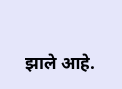झाले आहे.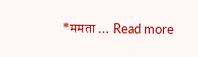*ममता … Read more